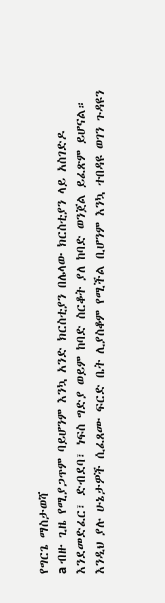የግርጌ ማስታወሻ
a ብዙ ጊዜ የሚያጋጥም ባይሆንም እንኳ አንድ ክርስቲያን በሌላው ክርስቲያን ላይ አስገድዶ እንደመድፈር፣ ድብደባ፣ ነፍስ ግድያ ወይም ከባድ ስርቆት ያለ ከባድ ወንጀል ይፈጽም ይሆናል። እንዲህ ያሉ ሁኔታዎች ሲፈጸሙ ፍርድ ቤት ሊያስቆም የሚችል ቢሆንም እንኳ ተበዳዩ ወገን ጉዳዩን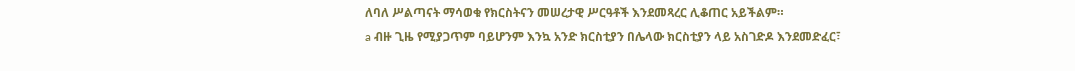ለባለ ሥልጣናት ማሳወቁ የክርስትናን መሠረታዊ ሥርዓቶች እንደመጻረር ሊቆጠር አይችልም።
a ብዙ ጊዜ የሚያጋጥም ባይሆንም እንኳ አንድ ክርስቲያን በሌላው ክርስቲያን ላይ አስገድዶ እንደመድፈር፣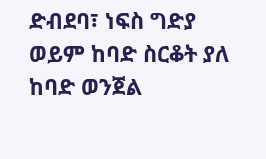ድብደባ፣ ነፍስ ግድያ ወይም ከባድ ስርቆት ያለ ከባድ ወንጀል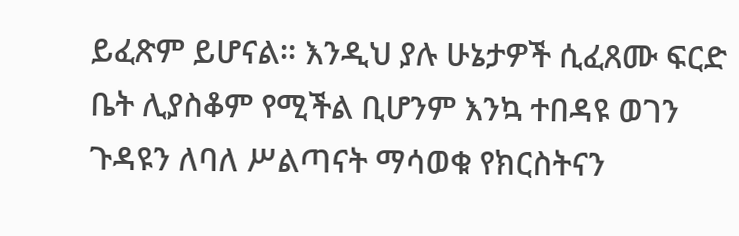ይፈጽም ይሆናል። እንዲህ ያሉ ሁኔታዎች ሲፈጸሙ ፍርድ ቤት ሊያስቆም የሚችል ቢሆንም እንኳ ተበዳዩ ወገን ጉዳዩን ለባለ ሥልጣናት ማሳወቁ የክርስትናን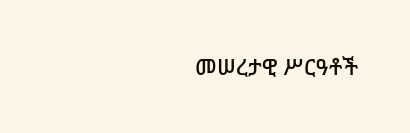መሠረታዊ ሥርዓቶች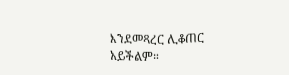እንደመጻረር ሊቆጠር አይችልም።